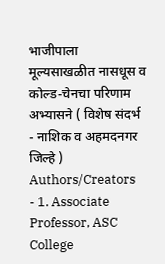भाजीपाला मूल्यसाखळीत नासधूस व कोल्ड-चेनचा परिणाम अभ्यासने ( विशेष संदर्भ - नाशिक व अहमदनगर जिल्हे )
Authors/Creators
- 1. Associate Professor, ASC College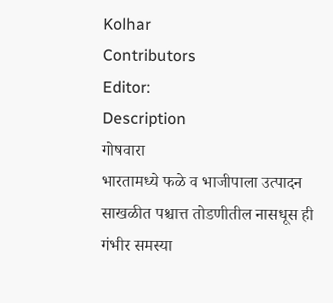Kolhar
Contributors
Editor:
Description
गोषवारा
भारतामध्ये फळे व भाजीपाला उत्पादन साखळीत पश्चात्त तोडणीतील नासधूस ही गंभीर समस्या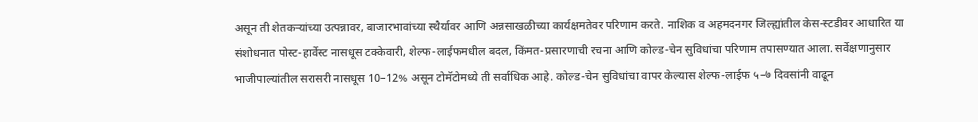असून ती शेतकऱ्यांच्या उत्पन्नावर, बाजारभावांच्या स्थैर्यावर आणि अन्नसाखळीच्या कार्यक्षमतेवर परिणाम करते. नाशिक व अहमदनगर जिल्ह्यांतील केस-स्टडीवर आधारित या संशोधनात पोस्ट-हार्वेस्ट नासधूस टक्केवारी, शेल्फ-लाईफमधील बदल, किंमत-प्रसारणाची रचना आणि कोल्ड-चेन सुविधांचा परिणाम तपासण्यात आला. सर्वेक्षणानुसार भाजीपाल्यांतील सरासरी नासधूस 10–12% असून टोमॅटोमध्ये ती सर्वाधिक आहे. कोल्ड-चेन सुविधांचा वापर केल्यास शेल्फ-लाईफ ५–७ दिवसांनी वाढून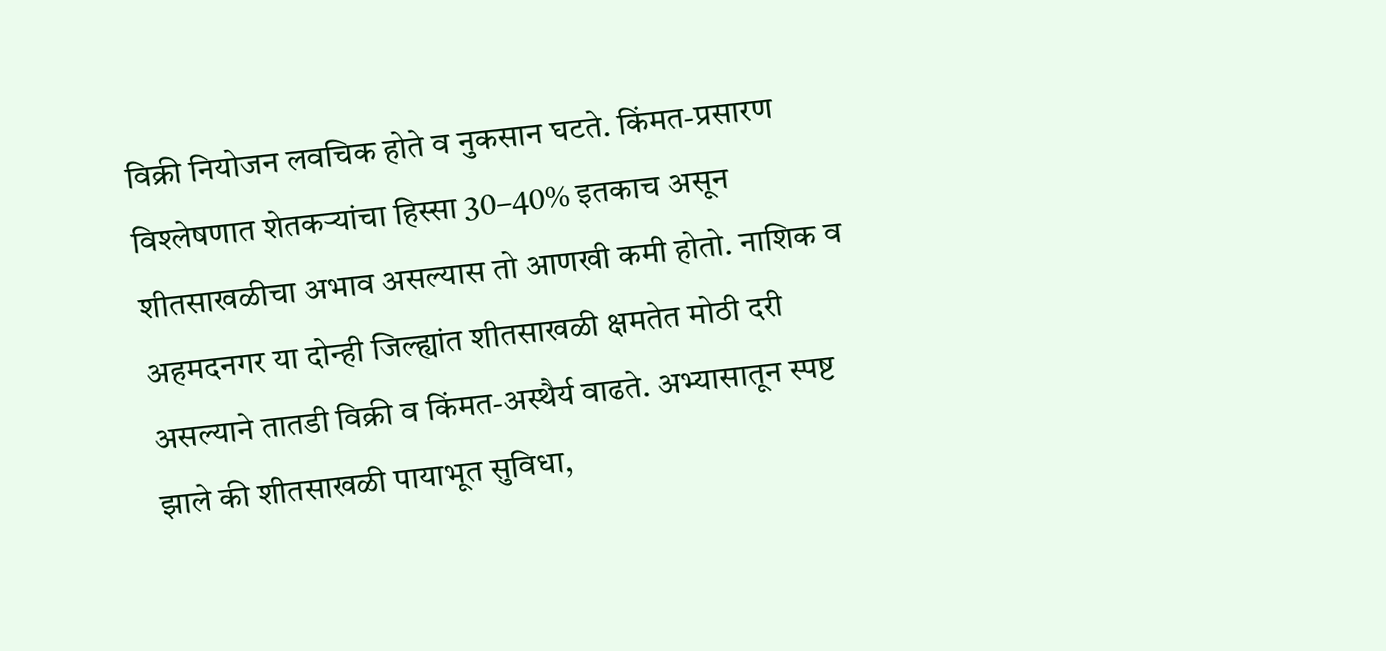विक्री नियोजन लवचिक होते व नुकसान घटते. किंमत-प्रसारण विश्लेषणात शेतकऱ्यांचा हिस्सा 30–40% इतकाच असून शीतसाखळीचा अभाव असल्यास तो आणखी कमी होतो. नाशिक व अहमदनगर या दोन्ही जिल्ह्यांत शीतसाखळी क्षमतेत मोठी दरी असल्याने तातडी विक्री व किंमत-अस्थैर्य वाढते. अभ्यासातून स्पष्ट झाले की शीतसाखळी पायाभूत सुविधा,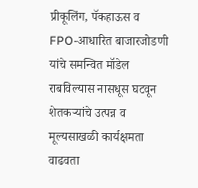प्रीकूलिंग, पॅकहाऊस व FPO-आधारित बाजारजोडणी यांचे समन्वित मॉडेल राबविल्यास नासधूस घटवून शेतकऱ्यांचे उत्पन्न व मूल्यसाखळी कार्यक्षमता वाढवता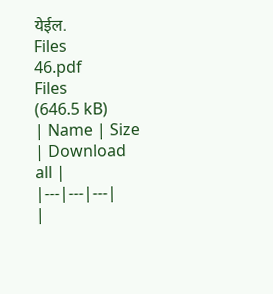येईल.
Files
46.pdf
Files
(646.5 kB)
| Name | Size | Download all |
|---|---|---|
|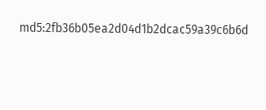md5:2fb36b05ea2d04d1b2dcac59a39c6b6d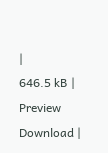|
646.5 kB | Preview Download |